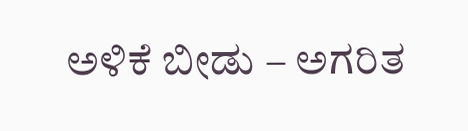ಅಳಿಕೆ ಬೀಡು – ಅಗರಿತ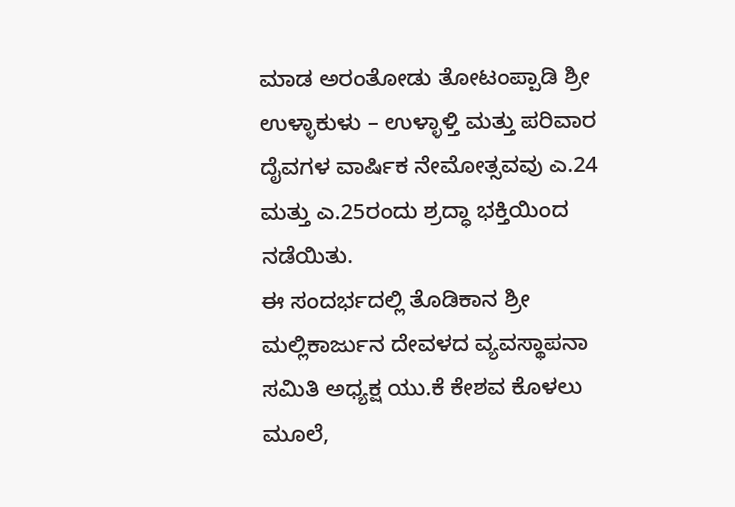ಮಾಡ ಅರಂತೋಡು ತೋಟಂಪ್ಪಾಡಿ ಶ್ರೀ ಉಳ್ಳಾಕುಳು – ಉಳ್ಳಾಳ್ತಿ ಮತ್ತು ಪರಿವಾರ ದೈವಗಳ ವಾರ್ಷಿಕ ನೇಮೋತ್ಸವವು ಎ.24 ಮತ್ತು ಎ.25ರಂದು ಶ್ರದ್ಧಾ ಭಕ್ತಿಯಿಂದ ನಡೆಯಿತು.
ಈ ಸಂದರ್ಭದಲ್ಲಿ ತೊಡಿಕಾನ ಶ್ರೀ ಮಲ್ಲಿಕಾರ್ಜುನ ದೇವಳದ ವ್ಯವಸ್ಥಾಪನಾ ಸಮಿತಿ ಅಧ್ಯಕ್ಷ ಯು.ಕೆ ಕೇಶವ ಕೊಳಲು ಮೂಲೆ,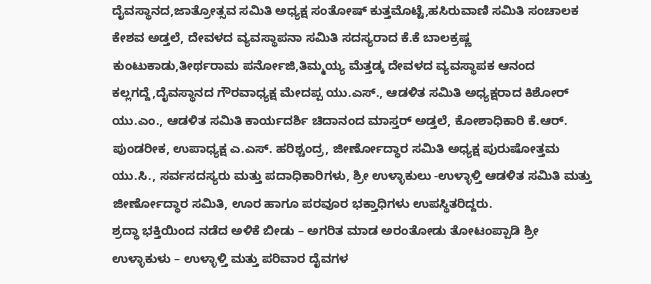ದೈವಸ್ಥಾನದ,ಜಾತ್ರೋತ್ಸವ ಸಮಿತಿ ಅಧ್ಯಕ್ಷ ಸಂತೋಷ್ ಕುತ್ತಮೊಟ್ಟೆ,ಹಸಿರುವಾಣಿ ಸಮಿತಿ ಸಂಚಾಲಕ ಕೇಶವ ಅಡ್ತಲೆ, ದೇವಳದ ವ್ಯವಸ್ಥಾಪನಾ ಸಮಿತಿ ಸದಸ್ಯರಾದ ಕೆ.ಕೆ ಬಾಲಕ್ರಷ್ಣ ಕುಂಟುಕಾಡು,ತೀರ್ಥರಾಮ ಪರ್ನೋಜಿ,ತಿಮ್ಮಯ್ಯ ಮೆತ್ತಡ್ಕ ದೇವಳದ ವ್ಯವಸ್ಥಾಪಕ ಆನಂದ ಕಲ್ಲಗದ್ದೆ,ದೈವಸ್ಥಾನದ ಗೌರವಾಧ್ಯಕ್ಷ ಮೇದಪ್ಪ ಯು.ಎಸ್., ಆಡಳಿತ ಸಮಿತಿ ಅಧ್ಯಕ್ಷರಾದ ಕಿಶೋರ್ ಯು.ಎಂ., ಆಡಳಿತ ಸಮಿತಿ ಕಾರ್ಯದರ್ಶಿ ಚಿದಾನಂದ ಮಾಸ್ತರ್ ಅಡ್ತಲೆ, ಕೋಶಾಧಿಕಾರಿ ಕೆ.ಆರ್. ಪುಂಡರೀಕ, ಉಪಾಧ್ಯಕ್ಷ ಎ.ಎಸ್. ಹರಿಶ್ಚಂದ್ರ, ಜೀರ್ಣೋದ್ಧಾರ ಸಮಿತಿ ಅಧ್ಯಕ್ಷ ಪುರುಷೋತ್ತಮ ಯು.ಸಿ., ಸರ್ವಸದಸ್ಯರು ಮತ್ತು ಪದಾಧಿಕಾರಿಗಳು, ಶ್ರೀ ಉಳ್ಳಾಕುಲು -ಉಳ್ಳಾಳ್ತಿ ಆಡಳಿತ ಸಮಿತಿ ಮತ್ತು ಜೀರ್ಣೋದ್ಧಾರ ಸಮಿತಿ, ಊರ ಹಾಗೂ ಪರವೂರ ಭಕ್ತಾಧಿಗಳು ಉಪಸ್ಥಿತರಿದ್ದರು.
ಶ್ರದ್ಧಾ ಭಕ್ತಿಯಿಂದ ನಡೆದ ಅಳಿಕೆ ಬೀಡು – ಅಗರಿತ ಮಾಡ ಅರಂತೋಡು ತೋಟಂಪ್ಪಾಡಿ ಶ್ರೀ ಉಳ್ಳಾಕುಳು – ಉಳ್ಳಾಳ್ತಿ ಮತ್ತು ಪರಿವಾರ ದೈವಗಳ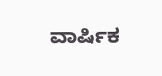ವಾರ್ಷಿಕ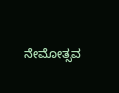ನೇಮೋತ್ಸವ